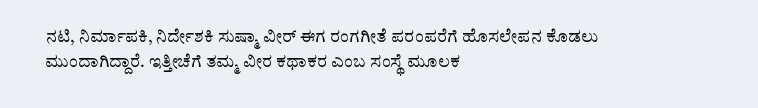ನಟಿ, ನಿರ್ಮಾಪಕಿ, ನಿರ್ದೇಶಕಿ ಸುಷ್ಮಾ ವೀರ್ ಈಗ ರಂಗಗೀತೆ ಪರಂಪರೆಗೆ ಹೊಸಲೇಪನ ಕೊಡಲು ಮುಂದಾಗಿದ್ದಾರೆ. ಇತ್ತೀಚೆಗೆ ತಮ್ಮ ವೀರ ಕಥಾಕರ ಎಂಬ ಸಂಸ್ಥೆ ಮೂಲಕ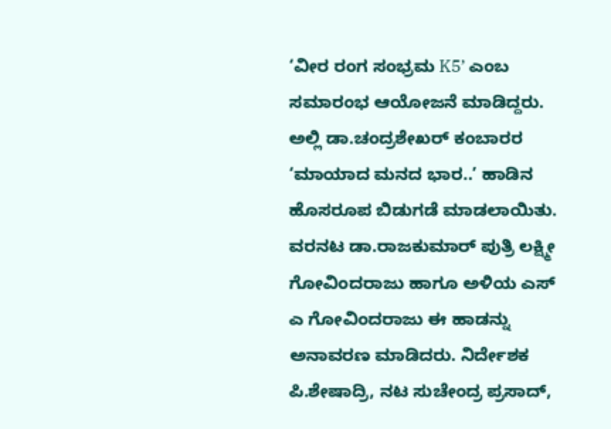‘ವೀರ ರಂಗ ಸಂಭ್ರಮ K5’ ಎಂಬ ಸಮಾರಂಭ ಆಯೋಜನೆ ಮಾಡಿದ್ದರು. ಅಲ್ಲಿ ಡಾ.ಚಂದ್ರಶೇಖರ್ ಕಂಬಾರರ ‘ಮಾಯಾದ ಮನದ ಭಾರ..’ ಹಾಡಿನ ಹೊಸರೂಪ ಬಿಡುಗಡೆ ಮಾಡಲಾಯಿತು.
ವರನಟ ಡಾ.ರಾಜಕುಮಾರ್ ಪುತ್ರಿ ಲಕ್ಷ್ಮೀ ಗೋವಿಂದರಾಜು ಹಾಗೂ ಅಳಿಯ ಎಸ್ ಎ ಗೋವಿಂದರಾಜು ಈ ಹಾಡನ್ನು ಅನಾವರಣ ಮಾಡಿದರು. ನಿರ್ದೇಶಕ ಪಿ.ಶೇಷಾದ್ರಿ, ನಟ ಸುಚೇಂದ್ರ ಪ್ರಸಾದ್,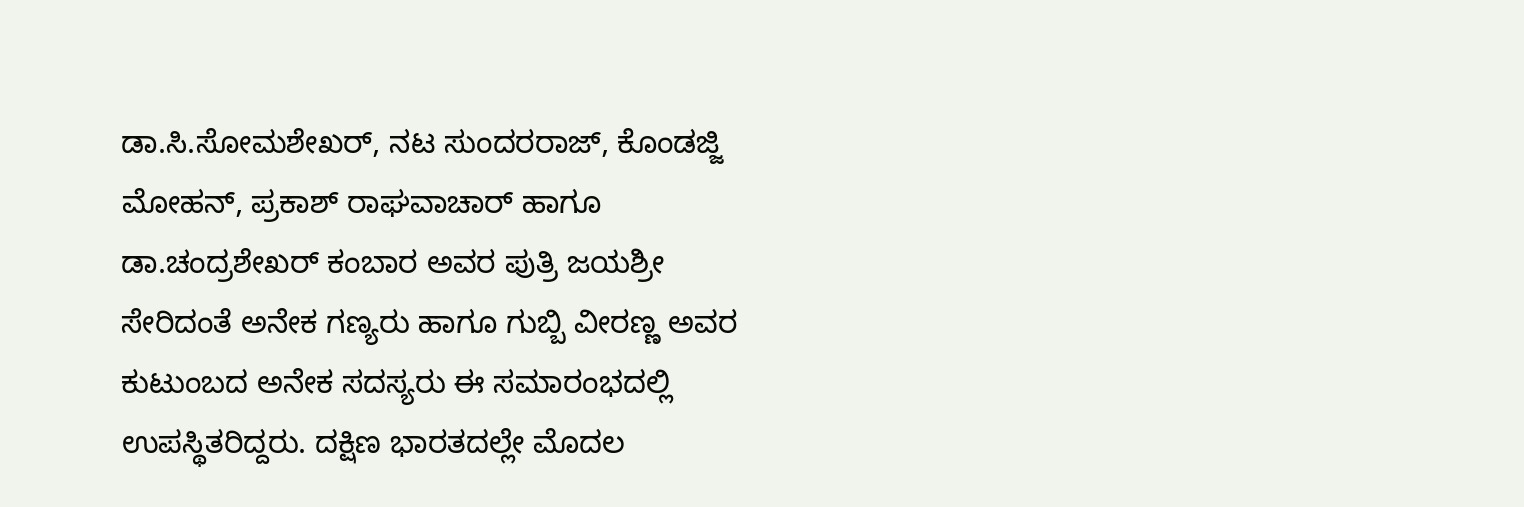ಡಾ.ಸಿ.ಸೋಮಶೇಖರ್, ನಟ ಸುಂದರರಾಜ್, ಕೊಂಡಜ್ಜಿ ಮೋಹನ್, ಪ್ರಕಾಶ್ ರಾಘವಾಚಾರ್ ಹಾಗೂ ಡಾ.ಚಂದ್ರಶೇಖರ್ ಕಂಬಾರ ಅವರ ಪುತ್ರಿ ಜಯಶ್ರೀ ಸೇರಿದಂತೆ ಅನೇಕ ಗಣ್ಯರು ಹಾಗೂ ಗುಬ್ಬಿ ವೀರಣ್ಣ ಅವರ ಕುಟುಂಬದ ಅನೇಕ ಸದಸ್ಯರು ಈ ಸಮಾರಂಭದಲ್ಲಿ ಉಪಸ್ಥಿತರಿದ್ದರು. ದಕ್ಷಿಣ ಭಾರತದಲ್ಲೇ ಮೊದಲ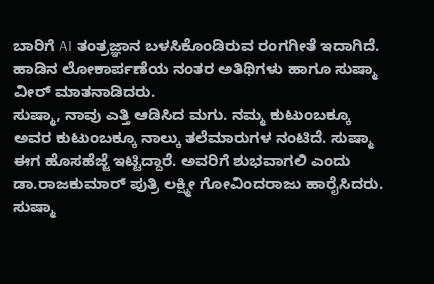ಬಾರಿಗೆ AI ತಂತ್ರಜ್ಞಾನ ಬಳಸಿಕೊಂಡಿರುವ ರಂಗಗೀತೆ ಇದಾಗಿದೆ. ಹಾಡಿನ ಲೋಕಾರ್ಪಣೆಯ ನಂತರ ಅತಿಥಿಗಳು ಹಾಗೂ ಸುಷ್ಮಾ ವೀರ್ ಮಾತನಾಡಿದರು.
ಸುಷ್ಮಾ, ನಾವು ಎತ್ತಿ ಆಡಿಸಿದ ಮಗು. ನಮ್ಮ ಕುಟುಂಬಕ್ಕೂ ಅವರ ಕುಟುಂಬಕ್ಕೂ ನಾಲ್ಕು ತಲೆಮಾರುಗಳ ನಂಟಿದೆ. ಸುಷ್ಮಾ ಈಗ ಹೊಸಹೆಜ್ಜೆ ಇಟ್ಟಿದ್ದಾರೆ. ಅವರಿಗೆ ಶುಭವಾಗಲಿ ಎಂದು ಡಾ.ರಾಜಕುಮಾರ್ ಪುತ್ರಿ ಲಕ್ಷ್ಮೀ ಗೋವಿಂದರಾಜು ಹಾರೈಸಿದರು.
ಸುಷ್ಮಾ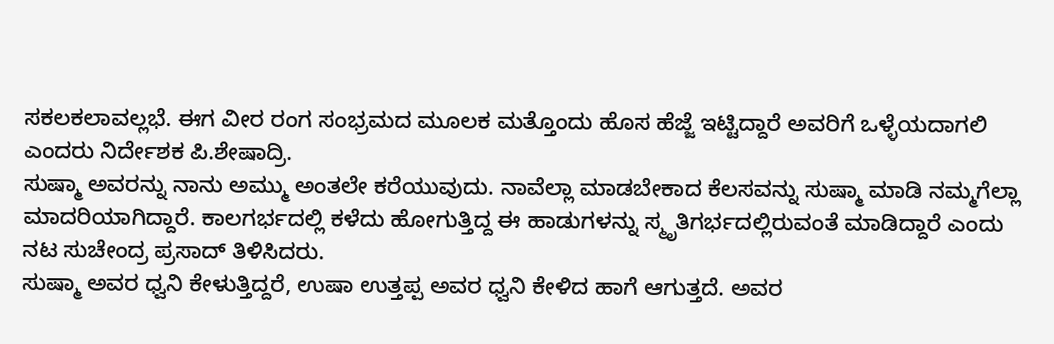ಸಕಲಕಲಾವಲ್ಲಭೆ. ಈಗ ವೀರ ರಂಗ ಸಂಭ್ರಮದ ಮೂಲಕ ಮತ್ತೊಂದು ಹೊಸ ಹೆಜ್ಜೆ ಇಟ್ಟಿದ್ದಾರೆ ಅವರಿಗೆ ಒಳ್ಳೆಯದಾಗಲಿ ಎಂದರು ನಿರ್ದೇಶಕ ಪಿ.ಶೇಷಾದ್ರಿ.
ಸುಷ್ಮಾ ಅವರನ್ನು ನಾನು ಅಮ್ಮು ಅಂತಲೇ ಕರೆಯುವುದು. ನಾವೆಲ್ಲಾ ಮಾಡಬೇಕಾದ ಕೆಲಸವನ್ನು ಸುಷ್ಮಾ ಮಾಡಿ ನಮ್ಮಗೆಲ್ಲಾ ಮಾದರಿಯಾಗಿದ್ದಾರೆ. ಕಾಲಗರ್ಭದಲ್ಲಿ ಕಳೆದು ಹೋಗುತ್ತಿದ್ದ ಈ ಹಾಡುಗಳನ್ನು ಸ್ಮೃತಿಗರ್ಭದಲ್ಲಿರುವಂತೆ ಮಾಡಿದ್ದಾರೆ ಎಂದು ನಟ ಸುಚೇಂದ್ರ ಪ್ರಸಾದ್ ತಿಳಿಸಿದರು.
ಸುಷ್ಮಾ ಅವರ ಧ್ವನಿ ಕೇಳುತ್ತಿದ್ದರೆ, ಉಷಾ ಉತ್ತಪ್ಪ ಅವರ ಧ್ವನಿ ಕೇಳಿದ ಹಾಗೆ ಆಗುತ್ತದೆ. ಅವರ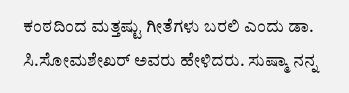ಕಂಠದಿಂದ ಮತ್ತಷ್ಟು ಗೀತೆಗಳು ಬರಲಿ ಎಂದು ಡಾ. ಸಿ.ಸೋಮಶೇಖರ್ ಅವರು ಹೇಳಿದರು. ಸುಷ್ಮಾ ನನ್ನ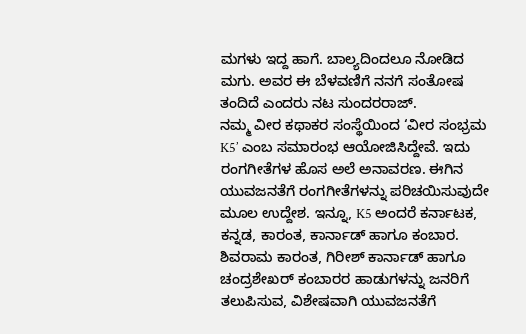ಮಗಳು ಇದ್ದ ಹಾಗೆ. ಬಾಲ್ಯದಿಂದಲೂ ನೋಡಿದ ಮಗು. ಅವರ ಈ ಬೆಳವಣಿಗೆ ನನಗೆ ಸಂತೋಷ ತಂದಿದೆ ಎಂದರು ನಟ ಸುಂದರರಾಜ್.
ನಮ್ಮ ವೀರ ಕಥಾಕರ ಸಂಸ್ಥೆಯಿಂದ ‘ವೀರ ಸಂಭ್ರಮ K5’ ಎಂಬ ಸಮಾರಂಭ ಆಯೋಜಿಸಿದ್ದೇವೆ. ಇದು ರಂಗಗೀತೆಗಳ ಹೊಸ ಅಲೆ ಅನಾವರಣ. ಈಗಿನ ಯುವಜನತೆಗೆ ರಂಗಗೀತೆಗಳನ್ನು ಪರಿಚಯಿಸುವುದೇ ಮೂಲ ಉದ್ದೇಶ. ಇನ್ನೂ, K5 ಅಂದರೆ ಕರ್ನಾಟಕ, ಕನ್ನಡ, ಕಾರಂತ, ಕಾರ್ನಾಡ್ ಹಾಗೂ ಕಂಬಾರ. ಶಿವರಾಮ ಕಾರಂತ, ಗಿರೀಶ್ ಕಾರ್ನಾಡ್ ಹಾಗೂ ಚಂದ್ರಶೇಖರ್ ಕಂಬಾರರ ಹಾಡುಗಳನ್ನು ಜನರಿಗೆ ತಲುಪಿಸುವ, ವಿಶೇಷವಾಗಿ ಯುವಜನತೆಗೆ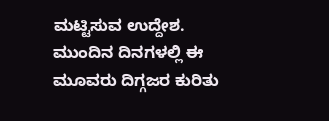ಮಟ್ಟಿಸುವ ಉದ್ದೇಶ. ಮುಂದಿನ ದಿನಗಳಲ್ಲಿ ಈ ಮೂವರು ದಿಗ್ಗಜರ ಕುರಿತು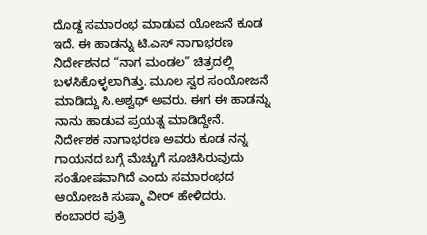ದೊಡ್ದ ಸಮಾರಂಭ ಮಾಡುವ ಯೋಜನೆ ಕೂಡ ಇದೆ. ಈ ಹಾಡನ್ನು ಟಿ.ಎಸ್ ನಾಗಾಭರಣ ನಿರ್ದೇಶನದ “ನಾಗ ಮಂಡಲ” ಚಿತ್ರದಲ್ಲಿ ಬಳಸಿಕೊಳ್ಳಲಾಗಿತ್ತು. ಮೂಲ ಸ್ವರ ಸಂಯೋಜನೆ ಮಾಡಿದ್ದು ಸಿ.ಅಶ್ವಥ್ ಅವರು. ಈಗ ಈ ಹಾಡನ್ನು ನಾನು ಹಾಡುವ ಪ್ರಯತ್ನ ಮಾಡಿದ್ದೇನೆ. ನಿರ್ದೇಶಕ ನಾಗಾಭರಣ ಅವರು ಕೂಡ ನನ್ನ ಗಾಯನದ ಬಗ್ಗೆ ಮೆಚ್ಚುಗೆ ಸೂಚಿಸಿರುವುದು ಸಂತೋಷವಾಗಿದೆ ಎಂದು ಸಮಾರಂಭದ ಆಯೋಜಕಿ ಸುಷ್ಮಾ ವೀರ್ ಹೇಳಿದರು. ಕಂಬಾರರ ಪುತ್ರಿ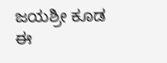ಜಯಶ್ರೀ ಕೂಡ ಈ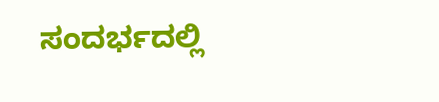ಸಂದರ್ಭದಲ್ಲಿ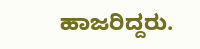ಹಾಜರಿದ್ದರು.